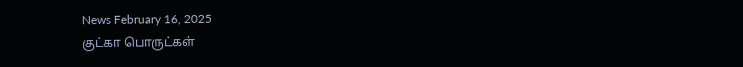News February 16, 2025
குட்கா பொருட்கள்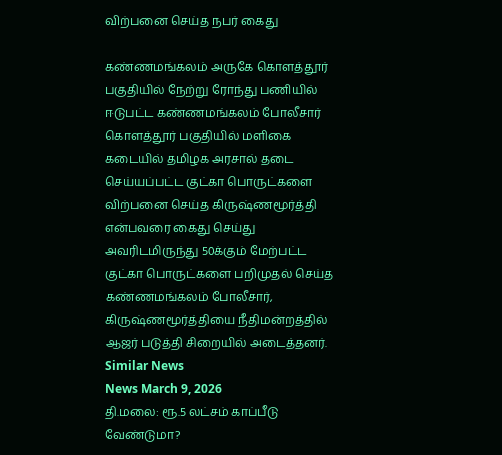விற்பனை செய்த நபர் கைது

கண்ணமங்கலம் அருகே கொளத்தூர் பகுதியில் நேற்று ரோந்து பணியில் ஈடுபட்ட கண்ணமங்கலம் போலீசார் கொளத்தூர் பகுதியில் மளிகை கடையில் தமிழக அரசால் தடை செய்யப்பட்ட குட்கா பொருட்களை விற்பனை செய்த கிருஷ்ணமூர்த்தி என்பவரை கைது செய்து அவரிடமிருந்து 50க்கும் மேற்பட்ட குட்கா பொருட்களை பறிமுதல் செய்த கண்ணமங்கலம் போலீசார், கிருஷ்ணமூர்த்தியை நீதிமன்றத்தில் ஆஜர் படுத்தி சிறையில் அடைத்தனர்.
Similar News
News March 9, 2026
தி.மலை: ரூ.5 லட்சம் காப்பீடு வேண்டுமா?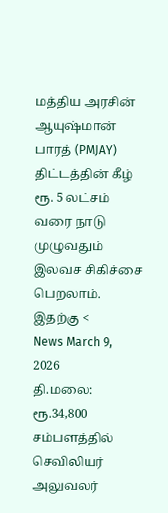மத்திய அரசின் ஆயுஷ்மான் பாரத் (PMJAY) திட்டத்தின் கீழ் ரூ. 5 லட்சம் வரை நாடு முழுவதும் இலவச சிகிச்சை பெறலாம். இதற்கு <
News March 9, 2026
தி.மலை: ரூ.34,800 சம்பளத்தில் செவிலியர் அலுவலர்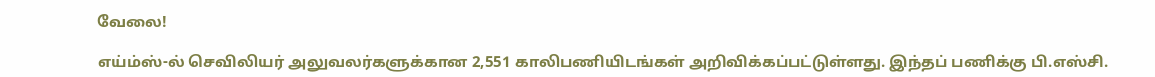வேலை!

எய்ம்ஸ்-ல் செவிலியர் அலுவலர்களுக்கான 2,551 காலிபணியிடங்கள் அறிவிக்கப்பட்டுள்ளது. இந்தப் பணிக்கு பி.எஸ்சி.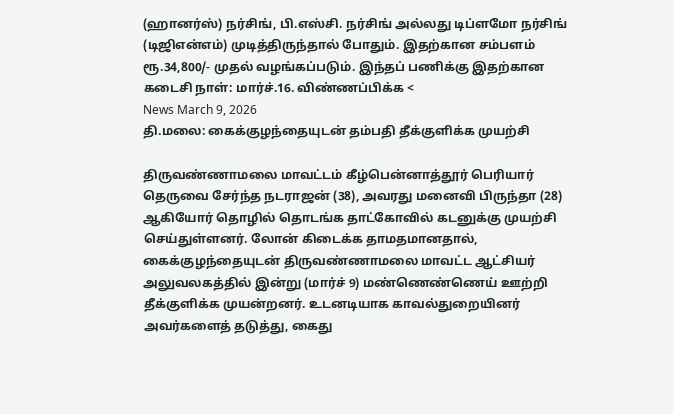(ஹானர்ஸ்) நர்சிங், பி.எஸ்சி. நர்சிங் அல்லது டிப்ளமோ நர்சிங் (டிஜிஎன்எம்) முடித்திருந்தால் போதும். இதற்கான சம்பளம் ரூ.34,800/- முதல் வழங்கப்படும். இந்தப் பணிக்கு இதற்கான கடைசி நாள்: மார்ச்.16. விண்ணப்பிக்க <
News March 9, 2026
தி.மலை: கைக்குழந்தையுடன் தம்பதி தீக்குளிக்க முயற்சி

திருவண்ணாமலை மாவட்டம் கீழ்பென்னாத்தூர் பெரியார் தெருவை சேர்ந்த நடராஜன் (38), அவரது மனைவி பிருந்தா (28) ஆகியோர் தொழில் தொடங்க தாட்கோவில் கடனுக்கு முயற்சி செய்துள்ளனர். லோன் கிடைக்க தாமதமானதால், கைக்குழந்தையுடன் திருவண்ணாமலை மாவட்ட ஆட்சியர் அலுவலகத்தில் இன்று (மார்ச் 9) மண்ணெண்ணெய் ஊற்றி தீக்குளிக்க முயன்றனர். உடனடியாக காவல்துறையினர் அவர்களைத் தடுத்து, கைது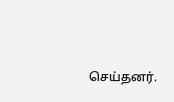செய்தனர்.